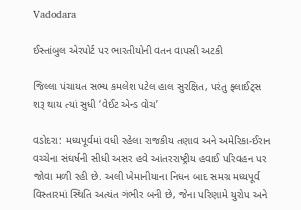Vadodara

ઈસ્તાંબુલ એરપોર્ટ પર ભારતીયોની વતન વાપસી અટકી

જિલ્લા પંચાયત સભ્ય કમલેશ પટેલ હાલ સુરક્ષિત, પરંતુ ફ્લાઈટ્સ શરૂ થાય ત્યાં સુધી ‘વેઈટ એન્ડ વોચ’

વડોદરા: મધ્યપૂર્વમાં વધી રહેલા રાજકીય તણાવ અને અમેરિકા-ઈરાન વચ્ચેના સંઘર્ષની સીધી અસર હવે આંતરરાષ્ટ્રીય હવાઈ પરિવહન પર જોવા મળી રહી છે. અલી ખેમાનીયાના નિધન બાદ સમગ્ર મધ્યપૂર્વ વિસ્તારમાં સ્થિતિ અત્યંત ગંભીર બની છે, જેના પરિણામે યુરોપ અને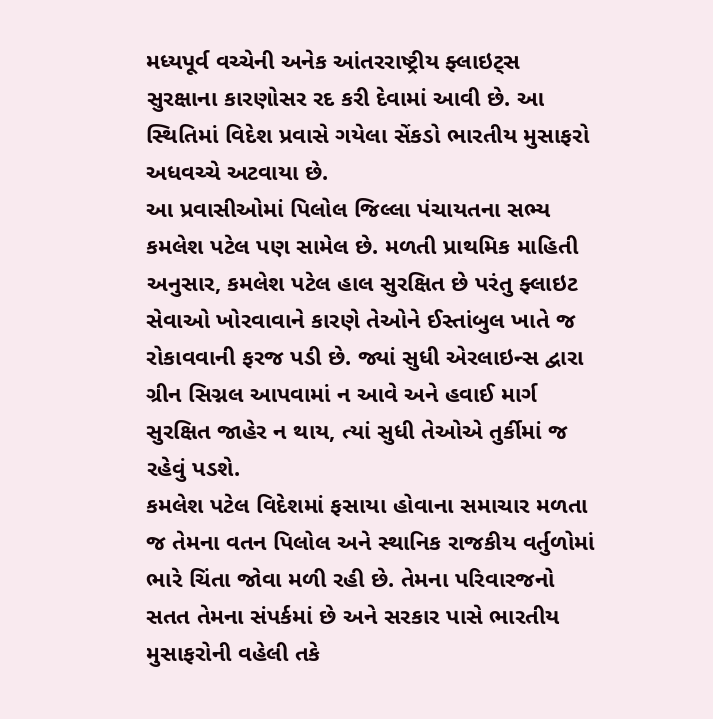મધ્યપૂર્વ વચ્ચેની અનેક આંતરરાષ્ટ્રીય ફ્લાઇટ્સ સુરક્ષાના કારણોસર રદ કરી દેવામાં આવી છે. આ સ્થિતિમાં વિદેશ પ્રવાસે ગયેલા સેંકડો ભારતીય મુસાફરો અધવચ્ચે અટવાયા છે.
આ પ્રવાસીઓમાં પિલોલ જિલ્લા પંચાયતના સભ્ય કમલેશ પટેલ પણ સામેલ છે. મળતી પ્રાથમિક માહિતી અનુસાર, કમલેશ પટેલ હાલ સુરક્ષિત છે પરંતુ ફ્લાઇટ સેવાઓ ખોરવાવાને કારણે તેઓને ઈસ્તાંબુલ ખાતે જ રોકાવવાની ફરજ પડી છે. જ્યાં સુધી એરલાઇન્સ દ્વારા ગ્રીન સિગ્નલ આપવામાં ન આવે અને હવાઈ માર્ગ સુરક્ષિત જાહેર ન થાય, ત્યાં સુધી તેઓએ તુર્કીમાં જ રહેવું પડશે.
કમલેશ પટેલ વિદેશમાં ફસાયા હોવાના સમાચાર મળતા જ તેમના વતન પિલોલ અને સ્થાનિક રાજકીય વર્તુળોમાં ભારે ચિંતા જોવા મળી રહી છે. તેમના પરિવારજનો સતત તેમના સંપર્કમાં છે અને સરકાર પાસે ભારતીય મુસાફરોની વહેલી તકે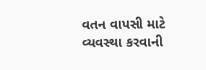વતન વાપસી માટે વ્યવસ્થા કરવાની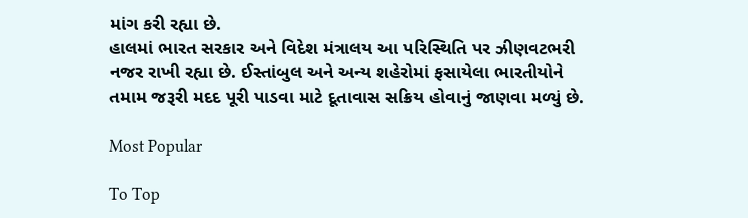માંગ કરી રહ્યા છે.
હાલમાં ભારત સરકાર અને વિદેશ મંત્રાલય આ પરિસ્થિતિ પર ઝીણવટભરી નજર રાખી રહ્યા છે. ઈસ્તાંબુલ અને અન્ય શહેરોમાં ફસાયેલા ભારતીયોને તમામ જરૂરી મદદ પૂરી પાડવા માટે દૂતાવાસ સક્રિય હોવાનું જાણવા મળ્યું છે.

Most Popular

To Top